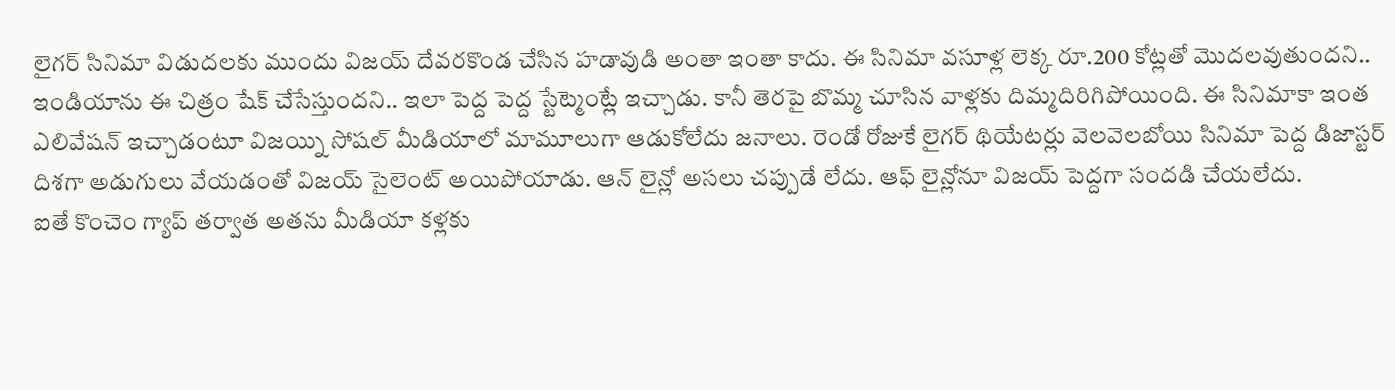లైగర్ సినిమా విడుదలకు ముందు విజయ్ దేవరకొండ చేసిన హడావుడి అంతా ఇంతా కాదు. ఈ సినిమా వసూళ్ల లెక్క రూ.200 కోట్లతో మొదలవుతుందని.. ఇండియాను ఈ చిత్రం షేక్ చేసేస్తుందని.. ఇలా పెద్ద పెద్ద స్టేట్మెంట్లే ఇచ్చాడు. కానీ తెరపై బొమ్మ చూసిన వాళ్లకు దిమ్మదిరిగిపోయింది. ఈ సినిమాకా ఇంత ఎలివేషన్ ఇచ్చాడంటూ విజయ్ని సోషల్ మీడియాలో మామూలుగా ఆడుకోలేదు జనాలు. రెండో రోజుకే లైగర్ థియేటర్లు వెలవెలబోయి సినిమా పెద్ద డిజాస్టర్ దిశగా అడుగులు వేయడంతో విజయ్ సైలెంట్ అయిపోయాడు. ఆన్ లైన్లో అసలు చప్పుడే లేదు. ఆఫ్ లైన్లోనూ విజయ్ పెద్దగా సందడి చేయలేదు.
ఐతే కొంచెం గ్యాప్ తర్వాత అతను మీడియా కళ్లకు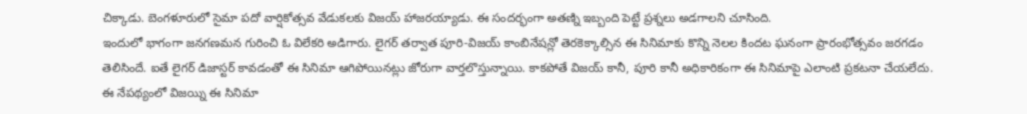చిక్కాడు. బెంగళూరులో సైమా పదో వార్షికోత్సవ వేడుకలకు విజయ్ హాజరయ్యాడు. ఈ సందర్భంగా అతణ్ని ఇబ్బంది పెట్టే ప్రశ్నలు అడగాలని చూసింది.
ఇందులో భాగంగా జనగణమన గురించి ఓ విలేకరి అడిగారు. లైగర్ తర్వాత పూరి-విజయ్ కాంబినేషన్లో తెరకెక్కాల్సిన ఈ సినిమాకు కొన్ని నెలల కిందట ఘనంగా ప్రారంభోత్సవం జరగడం తెలిసిందే. ఐతే లైగర్ డిజాస్టర్ కావడంతో ఈ సినిమా ఆగిపోయినట్లు జోరుగా వార్తలొస్తున్నాయి. కాకపోతే విజయ్ కానీ, పూరి కానీ అధికారికంగా ఈ సినిమాపై ఎలాంటి ప్రకటనా చేయలేదు.
ఈ నేపథ్యంలో విజయ్ని ఈ సినిమా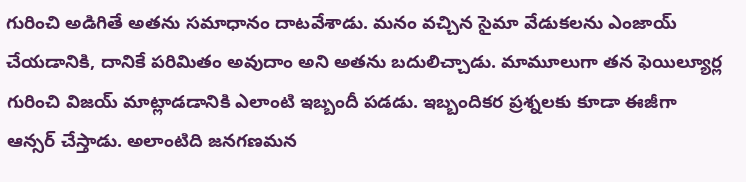గురించి అడిగితే అతను సమాధానం దాటవేశాడు. మనం వచ్చిన సైమా వేడుకలను ఎంజాయ్ చేయడానికి, దానికే పరిమితం అవుదాం అని అతను బదులిచ్చాడు. మామూలుగా తన ఫెయిల్యూర్ల గురించి విజయ్ మాట్లాడడానికి ఎలాంటి ఇబ్బందీ పడడు. ఇబ్బందికర ప్రశ్నలకు కూడా ఈజీగా ఆన్సర్ చేస్తాడు. అలాంటిది జనగణమన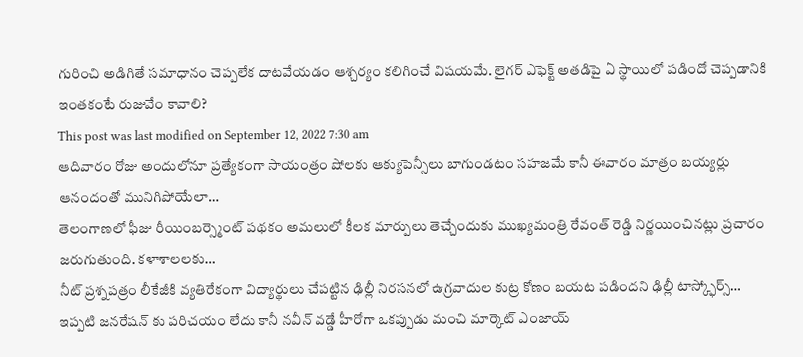గురించి అడిగితే సమాధానం చెప్పలేక దాటవేయడం ఆశ్చర్యం కలిగించే విషయమే. లైగర్ ఎఫెక్ట్ అతడిపై ఏ స్థాయిలో పడిందో చెప్పడానికి ఇంతకంటే రుజువేం కావాలి?
This post was last modified on September 12, 2022 7:30 am
ఆదివారం రోజు అందులోనూ ప్రత్యేకంగా సాయంత్రం షోలకు ఆక్యుపెన్సీలు బాగుండటం సహజమే కానీ ఈవారం మాత్రం బయ్యర్లు ఆనందంతో మునిగిపోయేలా…
తెలంగాణలో ఫీజు రీయింబర్స్మెంట్ పథకం అమలులో కీలక మార్పులు తెచ్చేందుకు ముఖ్యమంత్రి రేవంత్ రెడ్డి నిర్ణయించినట్లు ప్రచారం జరుగుతుంది. కళాశాలలకు…
నీట్ ప్రశ్నపత్రం లీకేజీకి వ్యతిరేకంగా విద్యార్థులు చేపట్టిన ఢిల్లీ నిరసనలో ఉగ్రవాదుల కుట్ర కోణం బయట పడిందని ఢిల్లీ టాస్క్ఫోర్స్…
ఇప్పటి జనరేషన్ కు పరిచయం లేదు కానీ నవీన్ వడ్డే హీరోగా ఒకప్పుడు మంచి మార్కెట్ ఎంజాయ్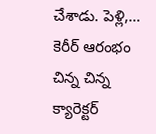చేశాడు. పెళ్లి,…
కెరీర్ ఆరంభం చిన్న చిన్న క్యారెక్టర్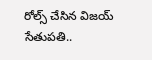రోల్స్ చేసిన విజయ్ సేతుపతి..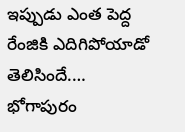ఇప్పుడు ఎంత పెద్ద రేంజికి ఎదిగిపోయాడో తెలిసిందే.…
భోగాపురం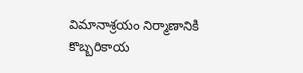విమానాశ్రయం నిర్మాణానికి కొబ్బరికాయ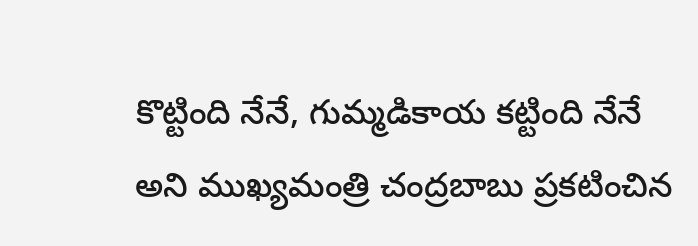కొట్టింది నేనే, గుమ్మడికాయ కట్టింది నేనే అని ముఖ్యమంత్రి చంద్రబాబు ప్రకటించిన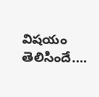విషయం తెలిసిందే.…